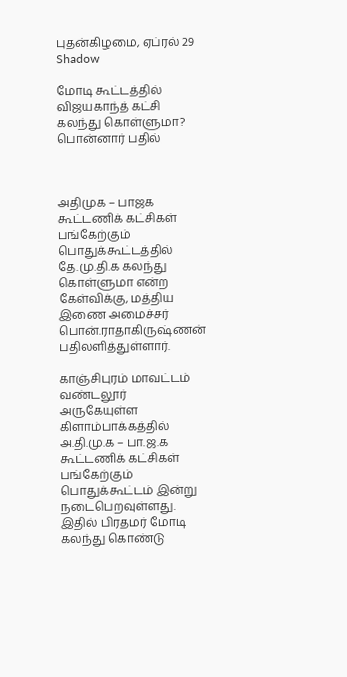புதன்கிழமை, ஏப்ரல் 29
Shadow

மோடி கூட்டத்தில் விஜயகாந்த் கட்சி கலந்து கொள்ளுமா? பொன்னார் பதில்



அதிமுக – பாஜக கூட்டணிக் கட்சிகள் பங்கேற்கும் பொதுக்கூட்டத்தில் தே.மு.தி.க கலந்து கொள்ளுமா என்ற கேள்விக்கு, மத்திய இணை அமைச்சர் பொன்.ராதாகிருஷ்ணன் பதிலளித்துள்ளார்.

காஞ்சிபுரம் மாவட்டம் வண்டலூர் அருகேயுள்ள கிளாம்பாக்கத்தில் அ.தி.மு.க – பா.ஜ.க கூட்டணிக் கட்சிகள் பங்கேற்கும் பொதுக்கூட்டம் இன்று நடைபெறவுள்ளது. இதில் பிரதமர் மோடி கலந்து கொண்டு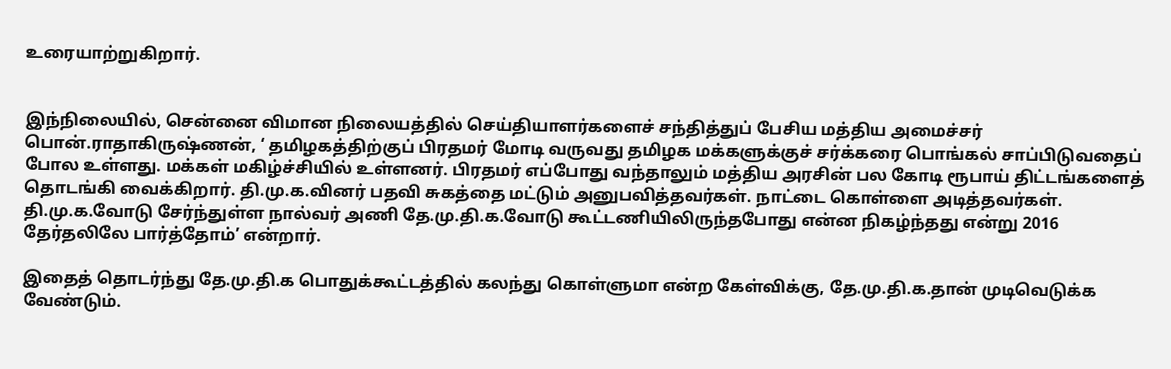உரையாற்றுகிறார்.


இந்நிலையில், சென்னை விமான நிலையத்தில் செய்தியாளர்களைச் சந்தித்துப் பேசிய மத்திய அமைச்சர் பொன்.ராதாகிருஷ்ணன், ‘ தமிழகத்திற்குப் பிரதமர் மோடி வருவது தமிழக மக்களுக்குச் சர்க்கரை பொங்கல் சாப்பிடுவதைப் போல உள்ளது. மக்கள் மகிழ்ச்சியில் உள்ளனர். பிரதமர் எப்போது வந்தாலும் மத்திய அரசின் பல கோடி ரூபாய் திட்டங்களைத் தொடங்கி வைக்கிறார். தி.மு.க.வினர் பதவி சுகத்தை மட்டும் அனுபவித்தவர்கள். நாட்டை கொள்ளை அடித்தவர்கள். தி.மு.க.வோடு சேர்ந்துள்ள நால்வர் அணி தே.மு.தி.க.வோடு கூட்டணியிலிருந்தபோது என்ன நிகழ்ந்தது என்று 2016 தேர்தலிலே பார்த்தோம்’ என்றார்.

இதைத் தொடர்ந்து தே.மு.தி.க பொதுக்கூட்டத்தில் கலந்து கொள்ளுமா என்ற கேள்விக்கு, தே.மு.தி.க.தான் முடிவெடுக்க வேண்டும்.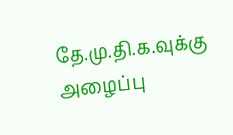தே.மு.தி.க.வுக்கு அழைப்பு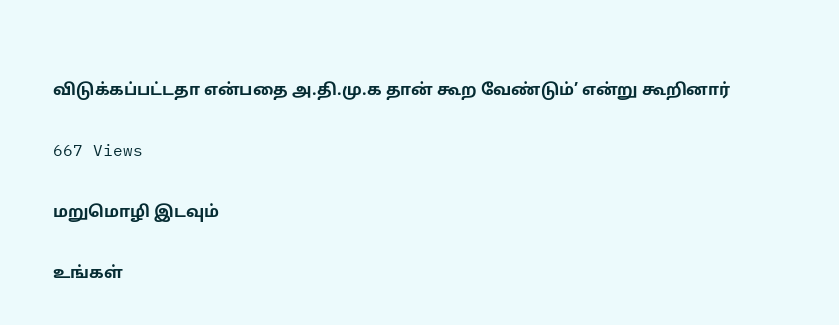விடுக்கப்பட்டதா என்பதை அ.தி.மு.க தான் கூற வேண்டும்’ என்று கூறினார்

667 Views

மறுமொழி இடவும்

உங்கள்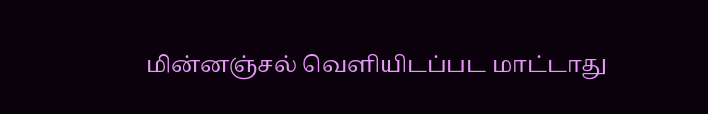மின்னஞ்சல் வெளியிடப்பட மாட்டாது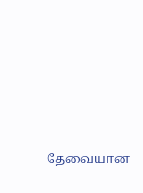தேவையான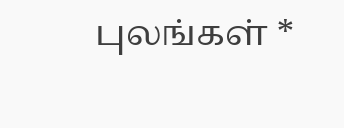புலங்கள் *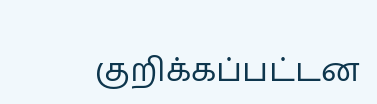குறிக்கப்பட்டன